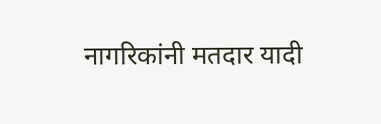नागरिकांनी मतदार यादी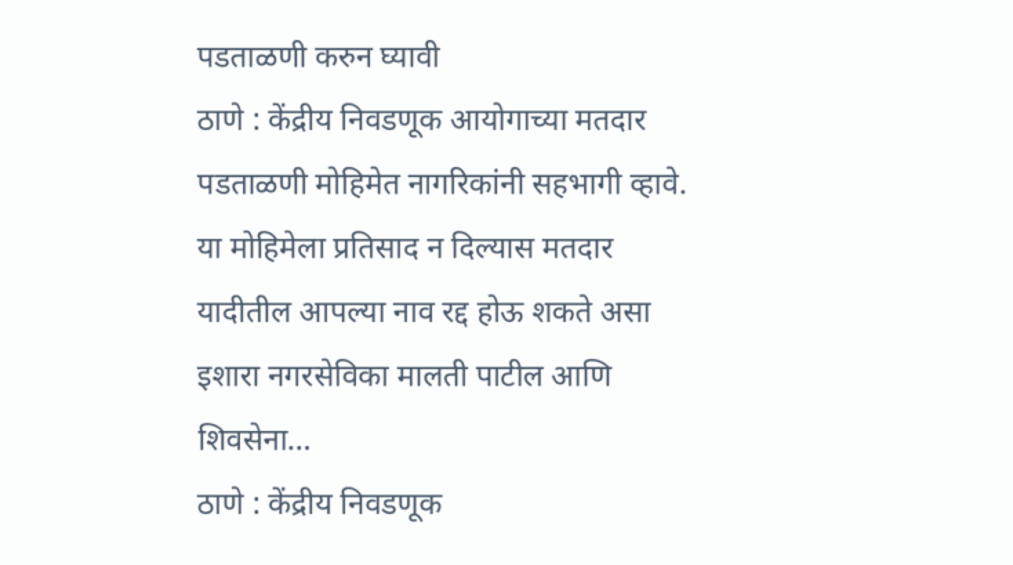पडताळणी करुन घ्यावी
ठाणे : केंद्रीय निवडणूक आयोगाच्या मतदार पडताळणी मोहिमेत नागरिकांनी सहभागी व्हावे. या मोहिमेला प्रतिसाद न दिल्यास मतदार यादीतील आपल्या नाव रद्द होऊ शकते असा इशारा नगरसेविका मालती पाटील आणि शिवसेना…
ठाणे : केंद्रीय निवडणूक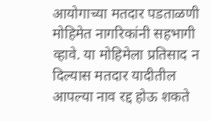आयोगाच्या मतदार पडताळणी मोहिमेत नागरिकांनी सहभागी व्हावे. या मोहिमेला प्रतिसाद न दिल्यास मतदार यादीतील आपल्या नाव रद्द होऊ शकते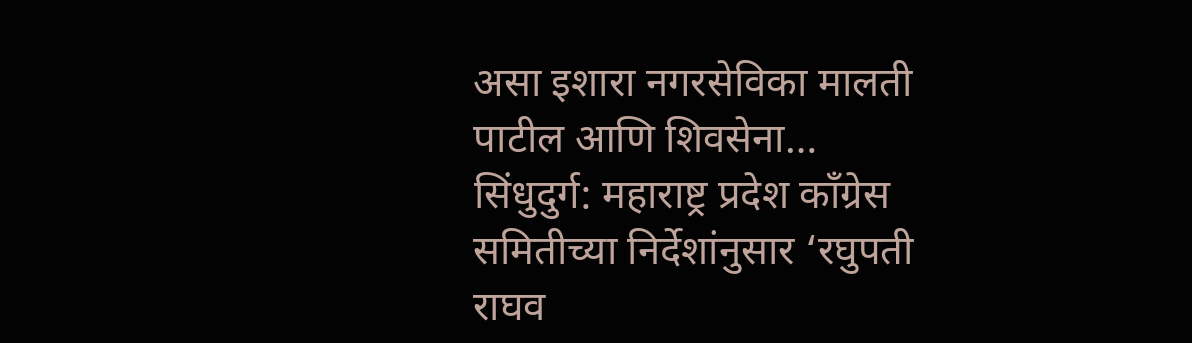असा इशारा नगरसेविका मालती पाटील आणि शिवसेना…
सिंधुदुर्ग: महाराष्ट्र प्रदेश काँग्रेस समितीच्या निर्देशांनुसार ‘रघुपती राघव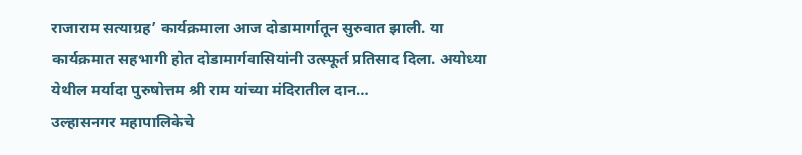राजाराम सत्याग्रह’ कार्यक्रमाला आज दोडामार्गातून सुरुवात झाली. या कार्यक्रमात सहभागी होत दोडामार्गवासियांनी उत्स्फूर्त प्रतिसाद दिला. अयोध्या येथील मर्यादा पुरुषोत्तम श्री राम यांच्या मंदिरातील दान…
उल्हासनगर महापालिकेचे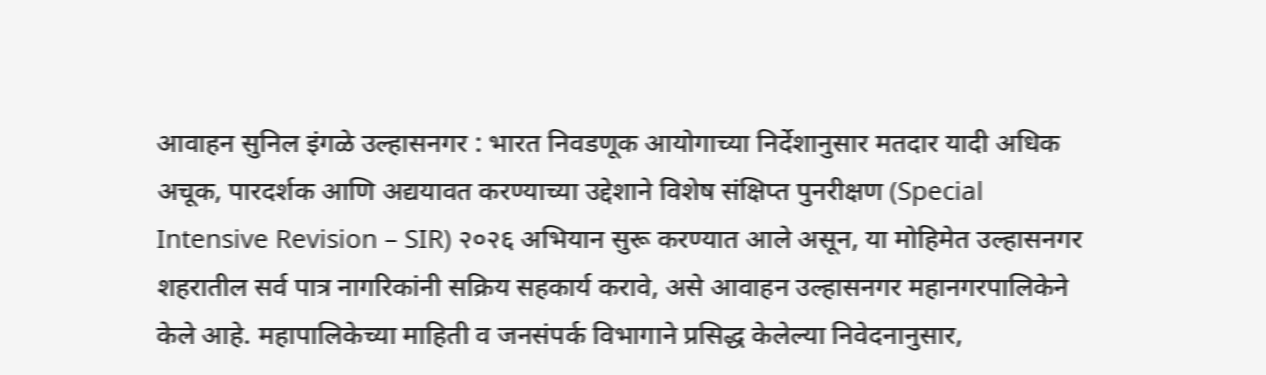आवाहन सुनिल इंगळे उल्हासनगर : भारत निवडणूक आयोगाच्या निर्देशानुसार मतदार यादी अधिक अचूक, पारदर्शक आणि अद्ययावत करण्याच्या उद्देशाने विशेष संक्षिप्त पुनरीक्षण (Special Intensive Revision – SIR) २०२६ अभियान सुरू करण्यात आले असून, या मोहिमेत उल्हासनगर शहरातील सर्व पात्र नागरिकांनी सक्रिय सहकार्य करावे, असे आवाहन उल्हासनगर महानगरपालिकेने केले आहे. महापालिकेच्या माहिती व जनसंपर्क विभागाने प्रसिद्ध केलेल्या निवेदनानुसार,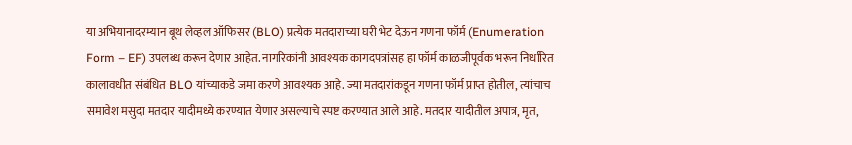या अभियानादरम्यान बूथ लेव्हल ऑफिसर (BLO) प्रत्येक मतदाराच्या घरी भेट देऊन गणना फॉर्म (Enumeration Form – EF) उपलब्ध करून देणार आहेत. नागरिकांनी आवश्यक कागदपत्रांसह हा फॉर्म काळजीपूर्वक भरून निर्धारित कालावधीत संबंधित BLO यांच्याकडे जमा करणे आवश्यक आहे. ज्या मतदारांकडून गणना फॉर्म प्राप्त होतील, त्यांचाच समावेश मसुदा मतदार यादीमध्ये करण्यात येणार असल्याचे स्पष्ट करण्यात आले आहे. मतदार यादीतील अपात्र, मृत,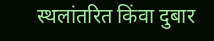स्थलांतरित किंवा दुबार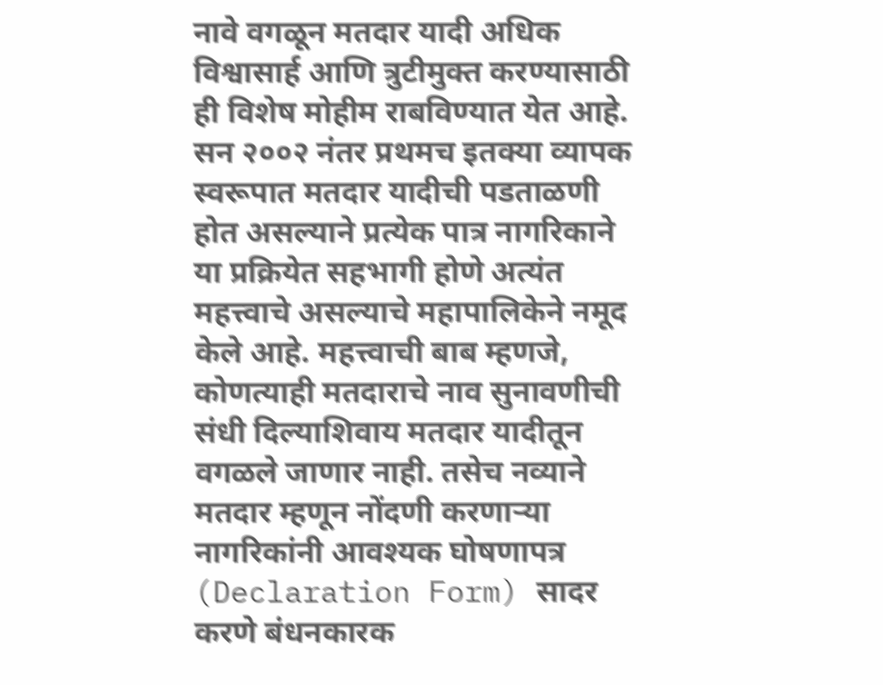नावे वगळून मतदार यादी अधिक विश्वासार्ह आणि त्रुटीमुक्त करण्यासाठी ही विशेष मोहीम राबविण्यात येत आहे. सन २००२ नंतर प्रथमच इतक्या व्यापक स्वरूपात मतदार यादीची पडताळणी होत असल्याने प्रत्येक पात्र नागरिकाने या प्रक्रियेत सहभागी होणे अत्यंत महत्त्वाचे असल्याचे महापालिकेने नमूद केले आहे. महत्त्वाची बाब म्हणजे, कोणत्याही मतदाराचे नाव सुनावणीची संधी दिल्याशिवाय मतदार यादीतून वगळले जाणार नाही. तसेच नव्याने मतदार म्हणून नोंदणी करणाऱ्या नागरिकांनी आवश्यक घोषणापत्र (Declaration Form) सादर करणे बंधनकारक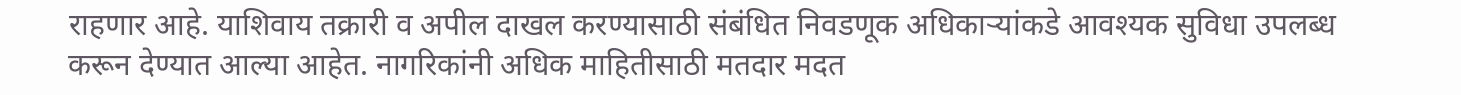राहणार आहे. याशिवाय तक्रारी व अपील दाखल करण्यासाठी संबंधित निवडणूक अधिकाऱ्यांकडे आवश्यक सुविधा उपलब्ध करून देण्यात आल्या आहेत. नागरिकांनी अधिक माहितीसाठी मतदार मदत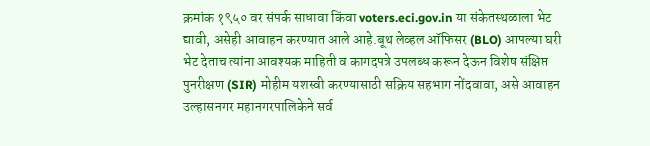क्रमांक १९५० वर संपर्क साधावा किंवा voters.eci.gov.in या संकेतस्थळाला भेट द्यावी, असेही आवाहन करण्यात आले आहे.बूथ लेव्हल ऑफिसर (BLO) आपल्या घरी भेट देताच त्यांना आवश्यक माहिती व कागदपत्रे उपलब्ध करून देऊन विशेष संक्षिप्त पुनरीक्षण (SIR) मोहीम यशस्वी करण्यासाठी सक्रिय सहभाग नोंदवावा, असे आवाहन उल्हासनगर महानगरपालिकेने सर्व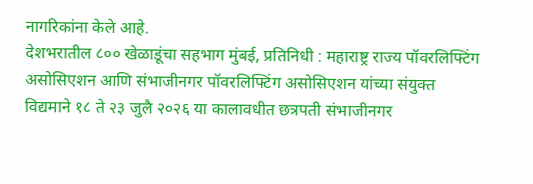नागरिकांना केले आहे.
देशभरातील ८०० खेळाडूंचा सहभाग मुंबई, प्रतिनिधी : महाराष्ट्र राज्य पॉवरलिफ्टिंग असोसिएशन आणि संभाजीनगर पॉवरलिफ्टिंग असोसिएशन यांच्या संयुक्त विद्यमाने १८ ते २३ जुलै २०२६ या कालावधीत छत्रपती संभाजीनगर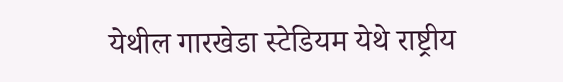येथील गारखेडा स्टेडियम येथे राष्ट्रीय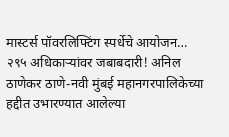मास्टर्स पॉवरलिफ्टिंग स्पर्धेचे आयोजन…
२९५ अधिकाऱ्यांवर जबाबदारी! अनिल ठाणेकर ठाणे-नवी मुंबई महानगरपालिकेच्या हद्दीत उभारण्यात आलेल्या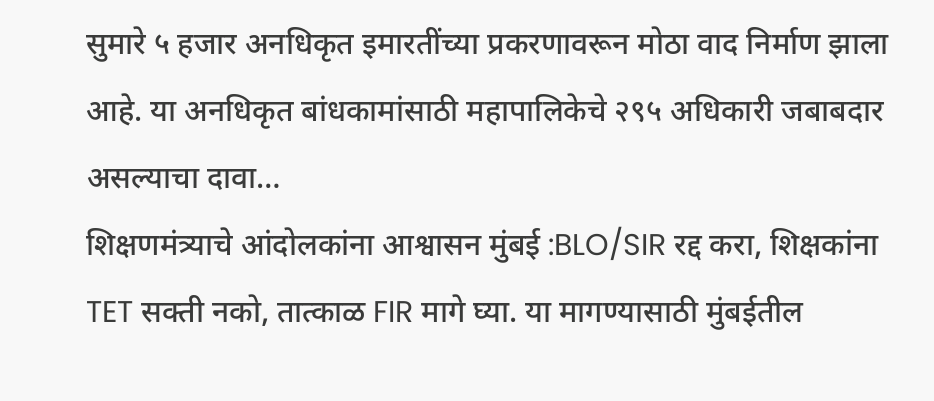सुमारे ५ हजार अनधिकृत इमारतींच्या प्रकरणावरून मोठा वाद निर्माण झाला आहे. या अनधिकृत बांधकामांसाठी महापालिकेचे २९५ अधिकारी जबाबदार असल्याचा दावा…
शिक्षणमंत्र्याचे आंदोलकांना आश्वासन मुंबई :BLO/SIR रद्द करा, शिक्षकांना TET सक्ती नको, तात्काळ FIR मागे घ्या. या मागण्यासाठी मुंबईतील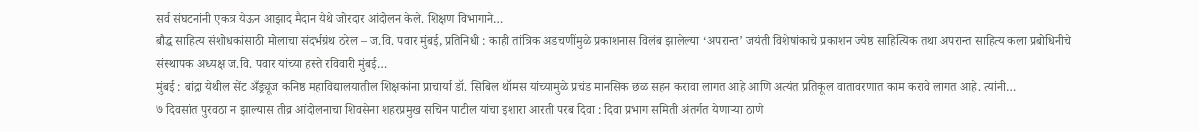सर्व संघटनांनी एकत्र येऊन आझाद मैदान येथे जोरदार आंदोलन केले. शिक्षण विभागाने…
बौद्ध साहित्य संशोधकांसाठी मोलाचा संदर्भग्रंथ ठरेल – ज.वि. पवार मुंबई, प्रतिनिधी : काही तांत्रिक अडचणींमुळे प्रकाशनास विलंब झालेल्या ‘अपरान्त’ जयंती विशेषांकाचे प्रकाशन ज्येष्ठ साहित्यिक तथा अपरान्त साहित्य कला प्रबोधिनीचे संस्थापक अध्यक्ष ज.वि. पवार यांच्या हस्ते रविवारी मुंबई…
मुंबई : बांद्रा येथील सेंट अँड्र्यूज कनिष्ठ महाविद्यालयातील शिक्षकांना प्राचार्या डॉ. सिबिल थॉमस यांच्यामुळे प्रचंड मानसिक छळ सहन करावा लागत आहे आणि अत्यंत प्रतिकूल वातावरणात काम करावे लागत आहे. त्यांनी…
७ दिवसांत पुरवठा न झाल्यास तीव्र आंदोलनाचा शिवसेना शहरप्रमुख सचिन पाटील यांचा इशारा आरती परब दिवा : दिवा प्रभाग समिती अंतर्गत येणाऱ्या ठाणे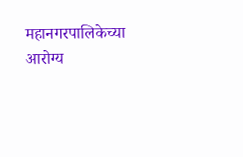महानगरपालिकेच्या आरोग्य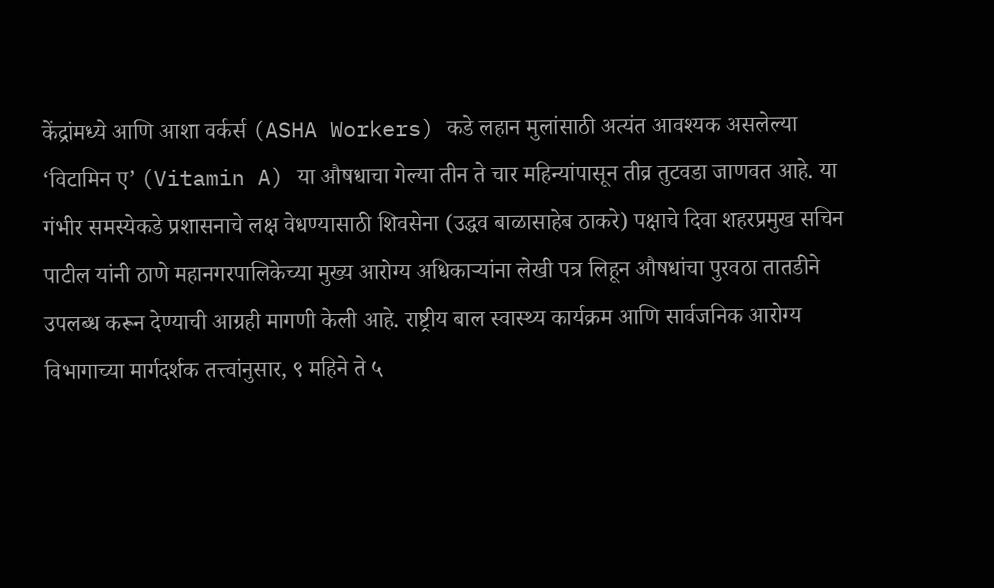केंद्रांमध्ये आणि आशा वर्कर्स (ASHA Workers) कडे लहान मुलांसाठी अत्यंत आवश्यक असलेल्या ‘विटामिन ए’ (Vitamin A) या औषधाचा गेल्या तीन ते चार महिन्यांपासून तीव्र तुटवडा जाणवत आहे. या गंभीर समस्येकडे प्रशासनाचे लक्ष वेधण्यासाठी शिवसेना (उद्धव बाळासाहेब ठाकरे) पक्षाचे दिवा शहरप्रमुख सचिन पाटील यांनी ठाणे महानगरपालिकेच्या मुख्य आरोग्य अधिकाऱ्यांना लेखी पत्र लिहून औषधांचा पुरवठा तातडीने उपलब्ध करून देण्याची आग्रही मागणी केली आहे. राष्ट्रीय बाल स्वास्थ्य कार्यक्रम आणि सार्वजनिक आरोग्य विभागाच्या मार्गदर्शक तत्त्वांनुसार, ९ महिने ते ५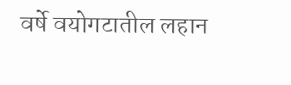वर्षे वयोगटातील लहान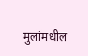मुलांमधील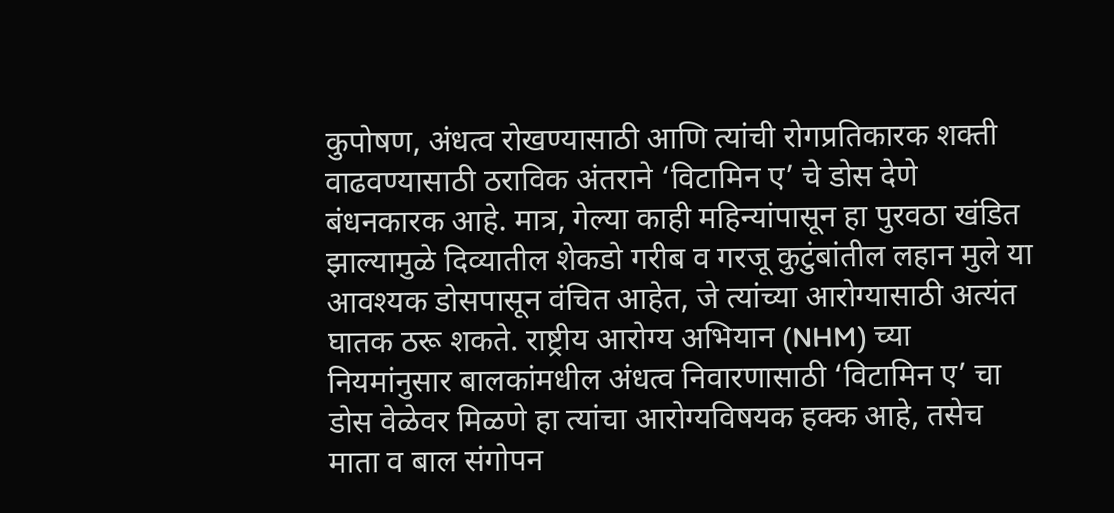कुपोषण, अंधत्व रोखण्यासाठी आणि त्यांची रोगप्रतिकारक शक्ती वाढवण्यासाठी ठराविक अंतराने ‘विटामिन ए’ चे डोस देणे बंधनकारक आहे. मात्र, गेल्या काही महिन्यांपासून हा पुरवठा खंडित झाल्यामुळे दिव्यातील शेकडो गरीब व गरजू कुटुंबांतील लहान मुले या आवश्यक डोसपासून वंचित आहेत, जे त्यांच्या आरोग्यासाठी अत्यंत घातक ठरू शकते. राष्ट्रीय आरोग्य अभियान (NHM) च्या नियमांनुसार बालकांमधील अंधत्व निवारणासाठी ‘विटामिन ए’ चा डोस वेळेवर मिळणे हा त्यांचा आरोग्यविषयक हक्क आहे, तसेच माता व बाल संगोपन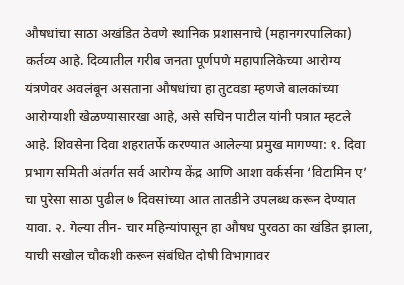औषधांचा साठा अखंडित ठेवणे स्थानिक प्रशासनाचे (महानगरपालिका) कर्तव्य आहे. दिव्यातील गरीब जनता पूर्णपणे महापालिकेच्या आरोग्य यंत्रणेवर अवलंबून असताना औषधांचा हा तुटवडा म्हणजे बालकांच्या आरोग्याशी खेळण्यासारखा आहे, असे सचिन पाटील यांनी पत्रात म्हटले आहे. शिवसेना दिवा शहरातर्फे करण्यात आलेल्या प्रमुख मागण्या: १. दिवा प्रभाग समिती अंतर्गत सर्व आरोग्य केंद्र आणि आशा वर्कर्सना ‘विटामिन ए’ चा पुरेसा साठा पुढील ७ दिवसांच्या आत तातडीने उपलब्ध करून देण्यात यावा. २. गेल्या तीन- चार महिन्यांपासून हा औषध पुरवठा का खंडित झाला, याची सखोल चौकशी करून संबंधित दोषी विभागावर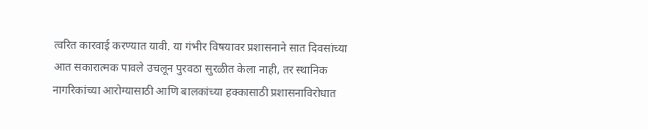त्वरित कारवाई करण्यात यावी. या गंभीर विषयावर प्रशासनाने सात दिवसांच्या आत सकारात्मक पावले उचलून पुरवठा सुरळीत केला नाही, तर स्थानिक नागरिकांच्या आरोग्यासाठी आणि बालकांच्या हक्कासाठी प्रशासनाविरोधात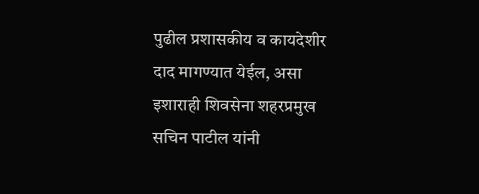पुढील प्रशासकीय व कायदेशीर दाद मागण्यात येईल, असा इशाराही शिवसेना शहरप्रमुख सचिन पाटील यांनी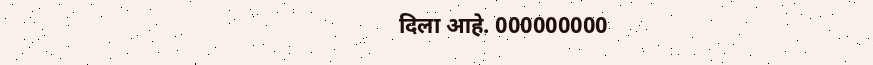दिला आहे. 000000000